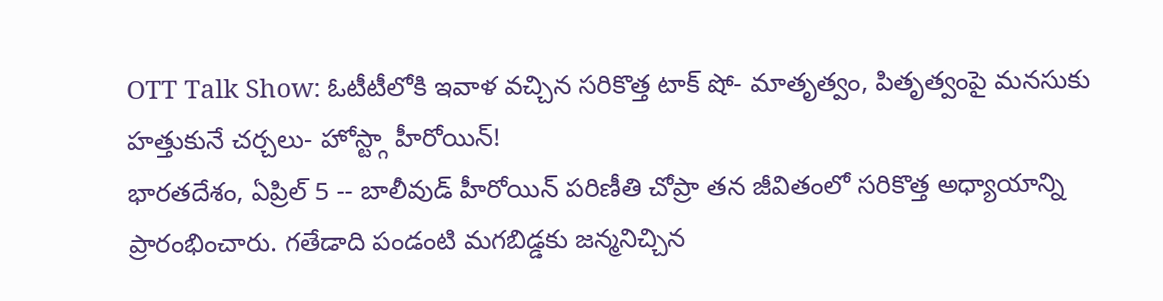OTT Talk Show: ఓటీటీలోకి ఇవాళ వచ్చిన సరికొత్త టాక్ షో- మాతృత్వం, పితృత్వంపై మనసుకు హత్తుకునే చర్చలు- హోస్ట్గా హీరోయిన్!
భారతదేశం, ఏప్రిల్ 5 -- బాలీవుడ్ హీరోయిన్ పరిణీతి చోప్రా తన జీవితంలో సరికొత్త అధ్యాయాన్ని ప్రారంభించారు. గతేడాది పండంటి మగబిడ్డకు జన్మనిచ్చిన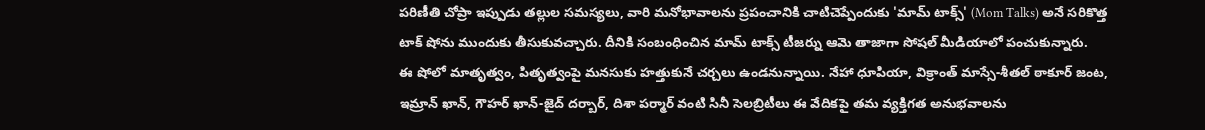పరిణీతి చోప్రా ఇప్పుడు తల్లుల సమస్యలు, వారి మనోభావాలను ప్రపంచానికి చాటిచెప్పేందుకు 'మామ్ టాక్స్' (Mom Talks) అనే సరికొత్త టాక్ షోను ముందుకు తీసుకువచ్చారు. దీనికి సంబంధించిన మామ్ టాక్స్ టీజర్ను ఆమె తాజాగా సోషల్ మీడియాలో పంచుకున్నారు.
ఈ షోలో మాతృత్వం, పితృత్వంపై మనసుకు హత్తుకునే చర్చలు ఉండనున్నాయి. నేహా ధూపియా, విక్రాంత్ మాస్సే-శీతల్ ఠాకూర్ జంట, ఇమ్రాన్ ఖాన్, గౌహర్ ఖాన్-జైద్ దర్బార్, దిశా పర్మార్ వంటి సినీ సెలబ్రిటీలు ఈ వేదికపై తమ వ్యక్తిగత అనుభవాలను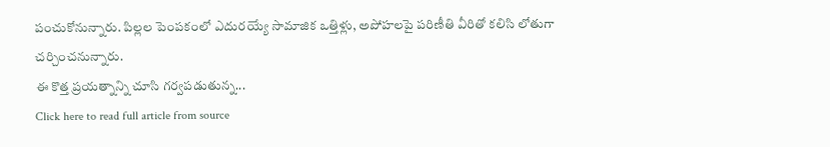పంచుకోనున్నారు. పిల్లల పెంపకంలో ఎదురయ్యే సామాజిక ఒత్తిళ్లు, అపోహలపై పరిణీతి వీరితో కలిసి లోతుగా చర్చించనున్నారు.
ఈ కొత్త ప్రయత్నాన్ని చూసి గర్వపడుతున్న...
Click here to read full article from source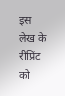इस लेख के रीप्रिंट को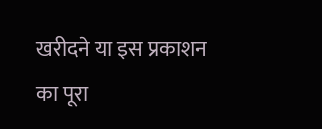खरीदने या इस प्रकाशन का पूरा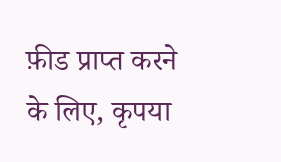फ़ीड प्राप्त करने के लिए, कृपया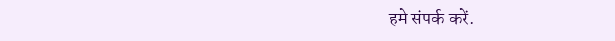हमे संपर्क करें.